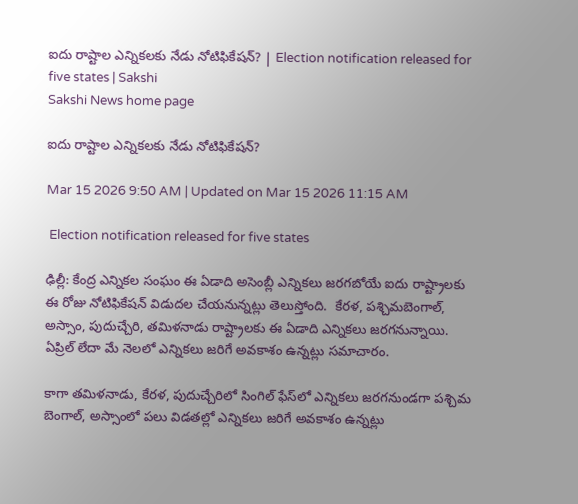ఐదు రాష్టాల ఎన్నికలకు నేడు నోటిఫికేషన్? | Election notification released for five states | Sakshi
Sakshi News home page

ఐదు రాష్టాల ఎన్నికలకు నేడు నోటిఫికేషన్?

Mar 15 2026 9:50 AM | Updated on Mar 15 2026 11:15 AM

 Election notification released for five states

ఢిల్లీ: కేంద్ర ఎన్నికల సంఘం ఈ ఏడాది అసెంబ్లీ ఎన్నికలు జరగబోయే ఐదు రాష్ట్రాలకు ఈ రోజు నోటిఫికేషన్ విడుదల చేయనున్నట్లు తెలుస్తోంది.  కేరళ, పశ్చిమబెంగాల్, అస్సాం, పుదుచ్చేరి, తమిళనాడు రాష్ట్రాలకు ఈ ఏడాది ఎన్నికలు జరగనున్నాయి. ఏప్రిల్ లేదా మే నెలలో ఎన్నికలు జరిగే అవకాశం ఉన్నట్లు సమాచారం.

కాగా తమిళనాడు, కేరళ, పుదుచ్చేరిలో సింగిల్ ఫేస్‌లో ఎన్నికలు జరగనుండగా పశ్చిమ బెంగాల్, అస్సాంలో పలు విడతల్లో ఎన్నికలు జరిగే అవకాశం ఉన్నట్లు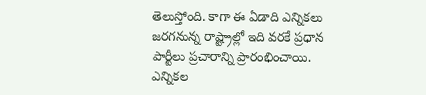తెలుస్తోంది. కాగా ఈ ఏడాది ఎన్నికలు జరగనున్న రాష్ట్రాల్లో ఇది వరకే ప్రధాన పార్టీలు ప్రచారాన్ని ప్రారంభించాయి. ఎన్నికల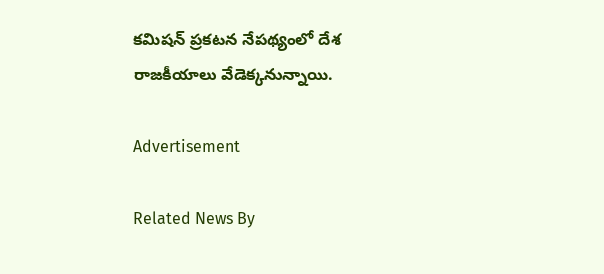కమిషన్ ప్రకటన నేపథ్యంలో దేశ రాజకీయాలు వేడెక్కనున్నాయి.

Advertisement

Related News By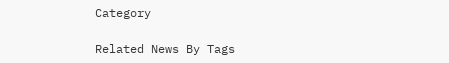Category

Related News By Tags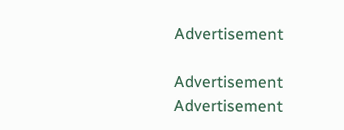Advertisement

Advertisement
Advertisement